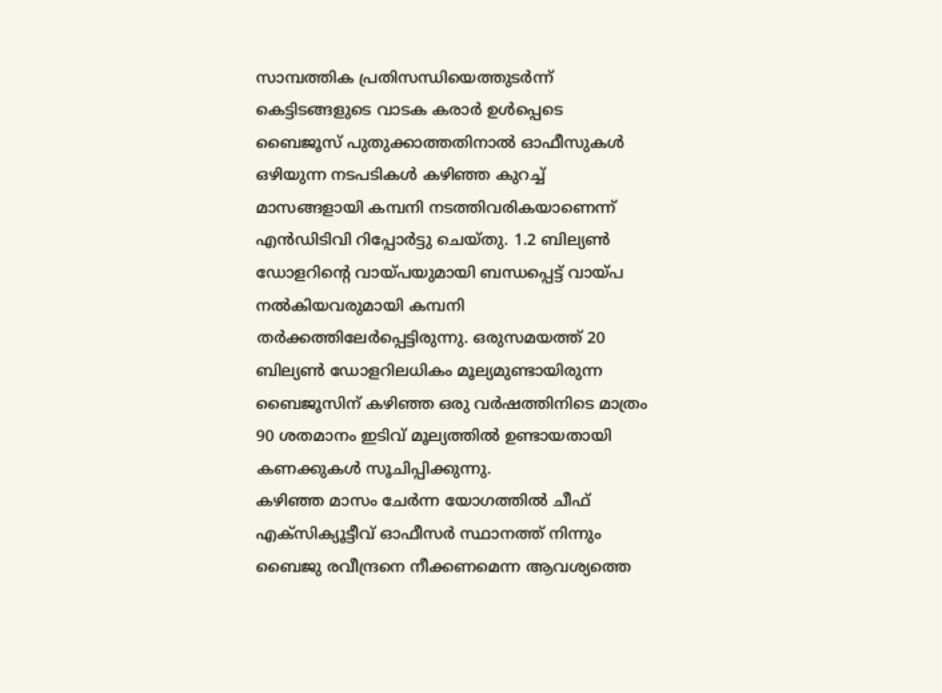സാമ്പത്തിക പ്രതിസന്ധിയെത്തുടർന്ന് കെട്ടിടങ്ങളുടെ വാടക കരാർ ഉൾപ്പെടെ ബൈജൂസ് പുതുക്കാത്തതിനാൽ ഓഫീസുകൾ ഒഴിയുന്ന നടപടികൾ കഴിഞ്ഞ കുറച്ച് മാസങ്ങളായി കമ്പനി നടത്തിവരികയാണെന്ന് എൻഡിടിവി റിപ്പോർട്ടു ചെയ്തു. 1.2 ബില്യൺ ഡോളറിന്റെ വായ്പയുമായി ബന്ധപ്പെട്ട് വായ്പ നൽകിയവരുമായി കമ്പനി തർക്കത്തിലേർപ്പെട്ടിരുന്നു. ഒരുസമയത്ത് 20 ബില്യൺ ഡോളറിലധികം മൂല്യമുണ്ടായിരുന്ന ബൈജൂസിന് കഴിഞ്ഞ ഒരു വർഷത്തിനിടെ മാത്രം 90 ശതമാനം ഇടിവ് മൂല്യത്തിൽ ഉണ്ടായതായി കണക്കുകൾ സൂചിപ്പിക്കുന്നു.
കഴിഞ്ഞ മാസം ചേർന്ന യോഗത്തിൽ ചീഫ് എക്സിക്യൂട്ടീവ് ഓഫീസർ സ്ഥാനത്ത് നിന്നും ബൈജു രവീന്ദ്രനെ നീക്കണമെന്ന ആവശ്യത്തെ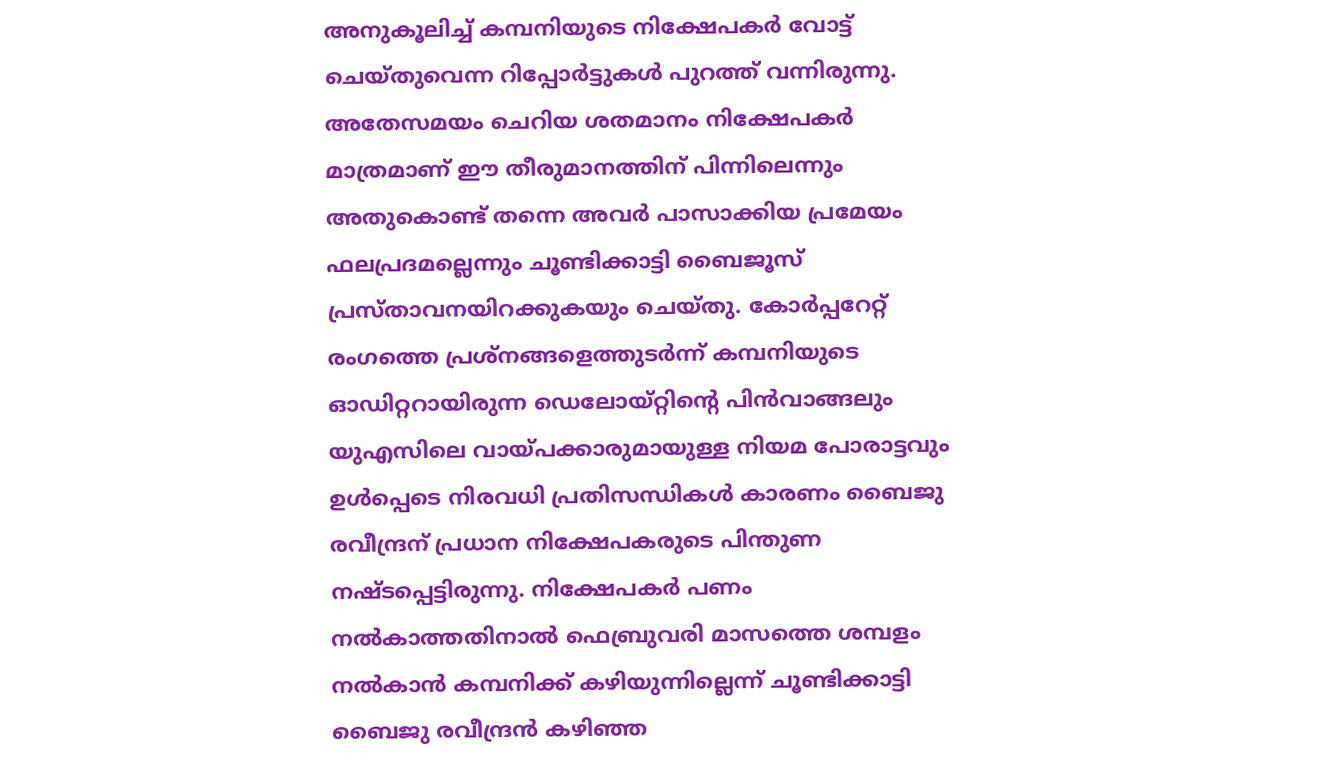അനുകൂലിച്ച് കമ്പനിയുടെ നിക്ഷേപകർ വോട്ട് ചെയ്തുവെന്ന റിപ്പോർട്ടുകൾ പുറത്ത് വന്നിരുന്നു. അതേസമയം ചെറിയ ശതമാനം നിക്ഷേപകർ മാത്രമാണ് ഈ തീരുമാനത്തിന് പിന്നിലെന്നും അതുകൊണ്ട് തന്നെ അവർ പാസാക്കിയ പ്രമേയം ഫലപ്രദമല്ലെന്നും ചൂണ്ടിക്കാട്ടി ബൈജൂസ് പ്രസ്താവനയിറക്കുകയും ചെയ്തു. കോർപ്പറേറ്റ് രംഗത്തെ പ്രശ്നങ്ങളെത്തുടർന്ന് കമ്പനിയുടെ ഓഡിറ്ററായിരുന്ന ഡെലോയ്റ്റിൻ്റെ പിൻവാങ്ങലും യുഎസിലെ വായ്പക്കാരുമായുള്ള നിയമ പോരാട്ടവും ഉൾപ്പെടെ നിരവധി പ്രതിസന്ധികൾ കാരണം ബൈജു രവീന്ദ്രന് പ്രധാന നിക്ഷേപകരുടെ പിന്തുണ നഷ്ടപ്പെട്ടിരുന്നു. നിക്ഷേപകർ പണം നൽകാത്തതിനാൽ ഫെബ്രുവരി മാസത്തെ ശമ്പളം നൽകാൻ കമ്പനിക്ക് കഴിയുന്നില്ലെന്ന് ചൂണ്ടിക്കാട്ടി ബൈജു രവീന്ദ്രൻ കഴിഞ്ഞ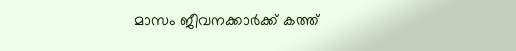മാസം ജീവനക്കാർക്ക് കത്ത്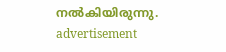നൽകിയിരുന്നു.
advertisement